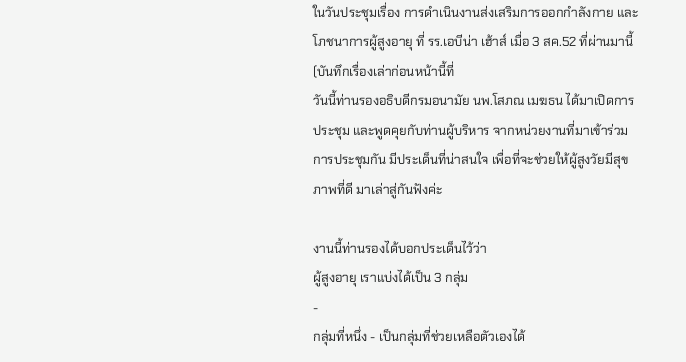ในวันประชุมเรื่อง การดำเนินงานส่งเสริมการออกกำลังกาย และโภชนาการผู้สูงอายุ ที่ รร.เอบีน่า เฮ้าส์ เมื่อ 3 สค.52 ที่ผ่านมานี้ (บันทึกเรื่องเล่าก่อนหน้านี้ที่
วันนี้ท่านรองอธิบดีกรมอนามัย นพ.โสภณ เมฆธน ได้มาเปิดการประชุม และพูดคุยกับท่านผู้บริหาร จากหน่วยงานที่มาเข้าร่วมการประชุมกัน มีประเด็นที่น่าสนใจ เพื่อที่จะช่วยให้ผู้สูงวัยมีสุขภาพที่ดี มาเล่าสู่กันฟังค่ะ

งานนี้ท่านรองได้บอกประเด็นไว้ว่า
ผู้สูงอายุ เราแบ่งได้เป็น 3 กลุ่ม
-
กลุ่มที่หนึ่ง - เป็นกลุ่มที่ช่วยเหลือตัวเองได้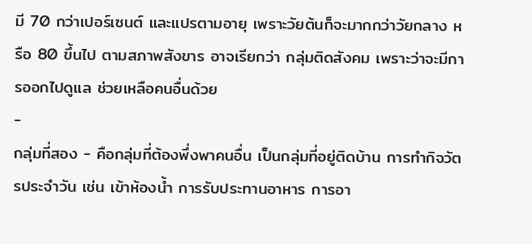มี 70 กว่าเปอร์เซนต์ และแปรตามอายุ เพราะวัยต้นก็จะมากกว่าวัยกลาง หรือ 80 ขึ้นไป ตามสภาพสังขาร อาจเรียกว่า กลุ่มติดสังคม เพราะว่าจะมีการออกไปดูแล ช่วยเหลือคนอื่นด้วย
-
กลุ่มที่สอง - คือกลุ่มที่ต้องพึ่งพาคนอื่น เป็นกลุ่มที่อยู่ติดบ้าน การทำกิจวัตรประจำวัน เช่น เข้าห้องน้ำ การรับประทานอาหาร การอา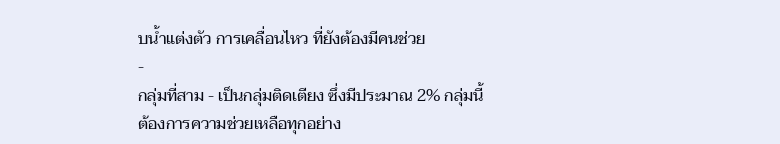บน้ำแต่งตัว การเคลื่อนไหว ที่ยังต้องมีคนช่วย
-
กลุ่มที่สาม - เป็นกลุ่มติดเตียง ซึ่งมีประมาณ 2% กลุ่มนี้ ต้องการความช่วยเหลือทุกอย่าง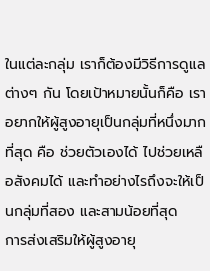ในแต่ละกลุ่ม เราก็ต้องมีวิธีการดูแลต่างๆ กัน โดยเป้าหมายนั้นก็คือ เราอยากให้ผู้สูงอายุเป็นกลุ่มที่หนึ่งมากที่สุด คือ ช่วยตัวเองได้ ไปช่วยเหลือสังคมได้ และทำอย่างไรถึงจะให้เป็นกลุ่มที่สอง และสามน้อยที่สุด
การส่งเสริมให้ผู้สูงอายุ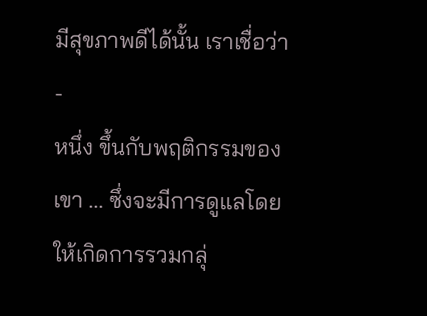มีสุขภาพดีได้นั้น เราเชื่อว่า
-
หนึ่ง ขึ้นกับพฤติกรรมของเขา ... ซึ่งจะมีการดูแลโดย ให้เกิดการรวมกลุ่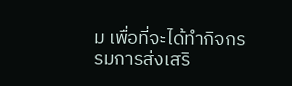ม เพื่อที่จะได้ทำกิจกรรมการส่งเสริ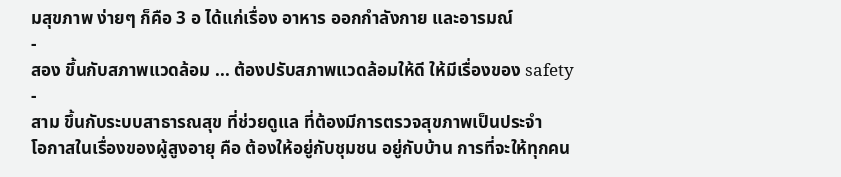มสุขภาพ ง่ายๆ ก็คือ 3 อ ได้แก่เรื่อง อาหาร ออกกำลังกาย และอารมณ์
-
สอง ขึ้นกับสภาพแวดล้อม ... ต้องปรับสภาพแวดล้อมให้ดี ให้มีเรื่องของ safety
-
สาม ขึ้นกับระบบสาธารณสุข ที่ช่วยดูแล ที่ต้องมีการตรวจสุขภาพเป็นประจำ
โอกาสในเรื่องของผู้สูงอายุ คือ ต้องให้อยู่กับชุมชน อยู่กับบ้าน การที่จะให้ทุกคน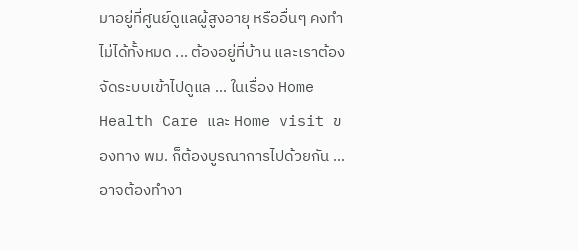มาอยู่ที่ศูนย์ดูแลผู้สูงอายุ หรืออื่นๆ คงทำไม่ได้ทั้งหมด ... ต้องอยู่ที่บ้าน และเราต้องจัดระบบเข้าไปดูแล ... ในเรื่อง Home Health Care และ Home visit ของทาง พม. ก็ต้องบูรณาการไปด้วยกัน ... อาจต้องทำงา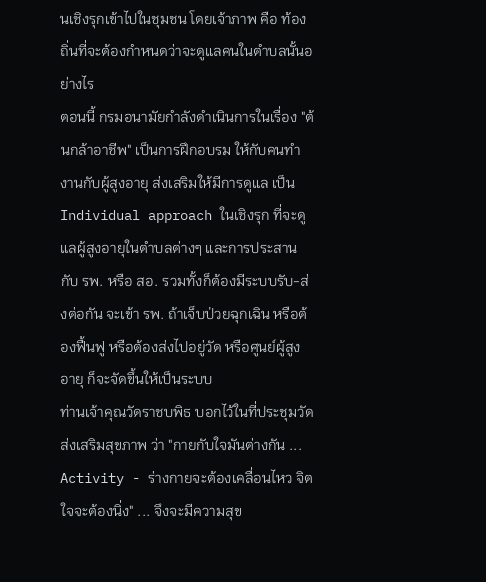นเชิงรุกเข้าไปในชุมชน โดยเจ้าภาพ คือ ท้องถิ่นที่จะต้องกำหนดว่าจะดูแลคนในตำบลนั้นอย่างไร
ตอนนี้ กรมอนามัยกำลังดำเนินการในเรื่อง "ต้นกล้าอาชีพ" เป็นการฝึกอบรม ให้กับคนทำงานกับผู้สูงอายุ ส่งเสริมให้มีการดูแล เป็น Individual approach ในเชิงรุก ที่จะดูแลผู้สูงอายุในตำบลต่างๆ และการประสานกับ รพ. หรือ สอ. รวมทั้งก็ต้องมีระบบรับ-ส่งต่อกัน จะเข้า รพ. ถ้าเจ็บป่วยฉุกเฉิน หรือต้องฟื้นฟู หรือต้องส่งไปอยู่วัด หรือศูนย์ผู้สูงอายุ ก็จะจัดขึ้นให้เป็นระบบ
ท่านเจ้าคุณวัดราชบพิธ บอกไว้ในที่ประชุมวัดส่งเสริมสุขภาพ ว่า "กายกับใจมันต่างกัน ... Activity - ร่างกายจะต้องเคลื่อนไหว จิตใจจะต้องนิ่ง" ... จึงจะมีความสุข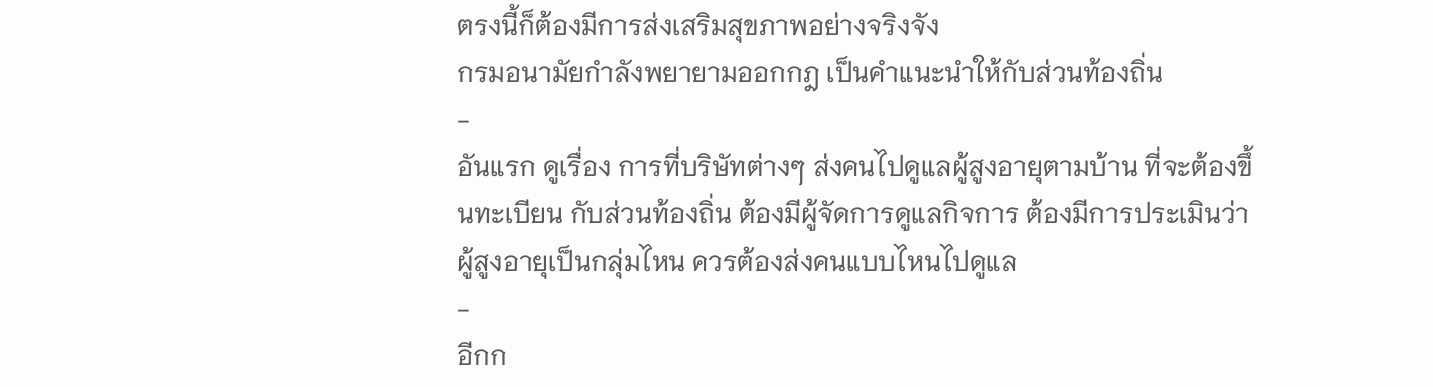ตรงนี้ก็ต้องมีการส่งเสริมสุขภาพอย่างจริงจัง
กรมอนามัยกำลังพยายามออกกฎ เป็นคำแนะนำให้กับส่วนท้องถิ่น
-
อันแรก ดูเรื่อง การที่บริษัทต่างๆ ส่งคนไปดูแลผู้สูงอายุตามบ้าน ที่จะต้องขึ้นทะเบียน กับส่วนท้องถิ่น ต้องมีผู้จัดการดูแลกิจการ ต้องมีการประเมินว่า ผู้สูงอายุเป็นกลุ่มไหน ควรต้องส่งคนแบบไหนไปดูแล
-
อีกก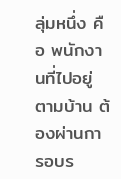ลุ่มหนึ่ง คือ พนักงานที่ไปอยู่ตามบ้าน ต้องผ่านการอบร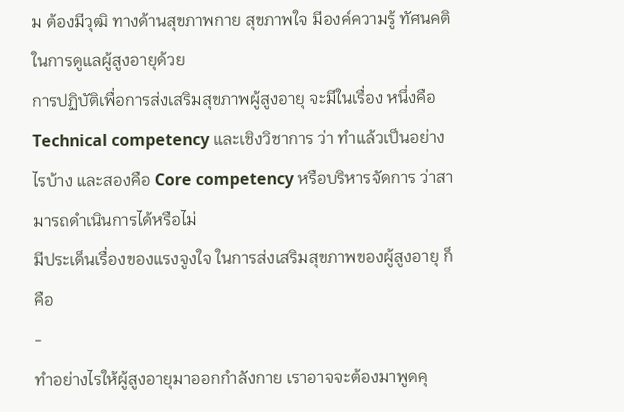ม ต้องมีวุฒิ ทางด้านสุขภาพกาย สุขภาพใจ มีองค์ความรู้ ทัศนคติในการดูแลผู้สูงอายุด้วย
การปฏิบัติเพื่อการส่งเสริมสุขภาพผู้สูงอายุ จะมีในเรื่อง หนึ่งคือ Technical competency และเชิงวิชาการ ว่า ทำแล้วเป็นอย่างไรบ้าง และสองคือ Core competency หรือบริหารจัดการ ว่าสามารถดำเนินการได้หรือไม่
มีประเด็นเรื่องของแรงจูงใจ ในการส่งเสริมสุขภาพของผู้สูงอายุ ก็คือ
-
ทำอย่างไรให้ผู้สูงอายุมาออกกำลังกาย เราอาจจะต้องมาพูดคุ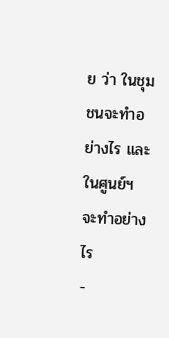ย ว่า ในชุมชนจะทำอย่างไร และในศูนย์ฯ จะทำอย่างไร
-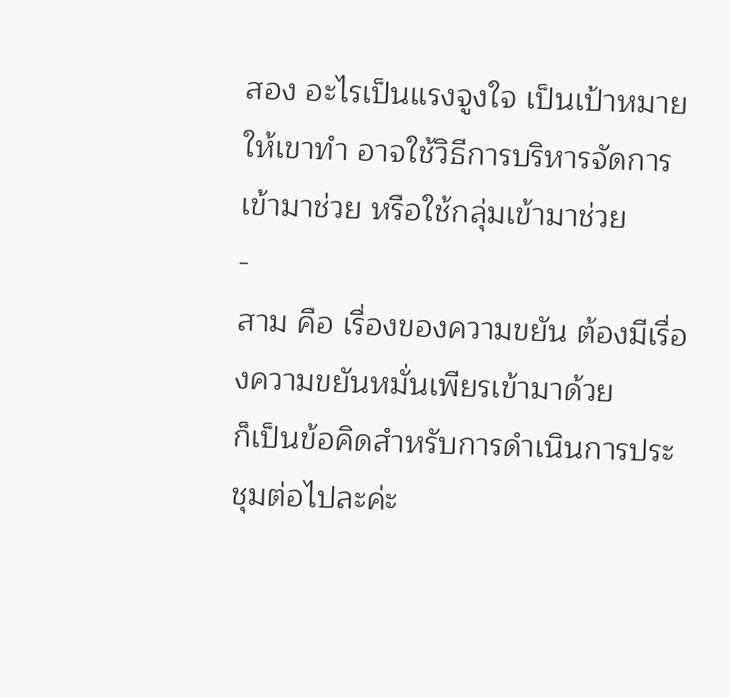สอง อะไรเป็นแรงจูงใจ เป็นเป้าหมายให้เขาทำ อาจใช้วิธีการบริหารจัดการเข้ามาช่วย หรือใช้กลุ่มเข้ามาช่วย
-
สาม คือ เรื่องของความขยัน ต้องมีเรื่องความขยันหมั่นเพียรเข้ามาด้วย
ก็เป็นข้อคิดสำหรับการดำเนินการประชุมต่อไปละค่ะ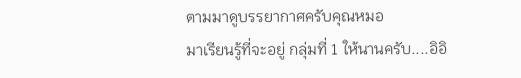ตามมาดูบรรยากาศครับคุณหมอ
มาเรียนรู้ที่จะอยู่ กลุ่มที่ 1 ให้นานครับ....อิอิ